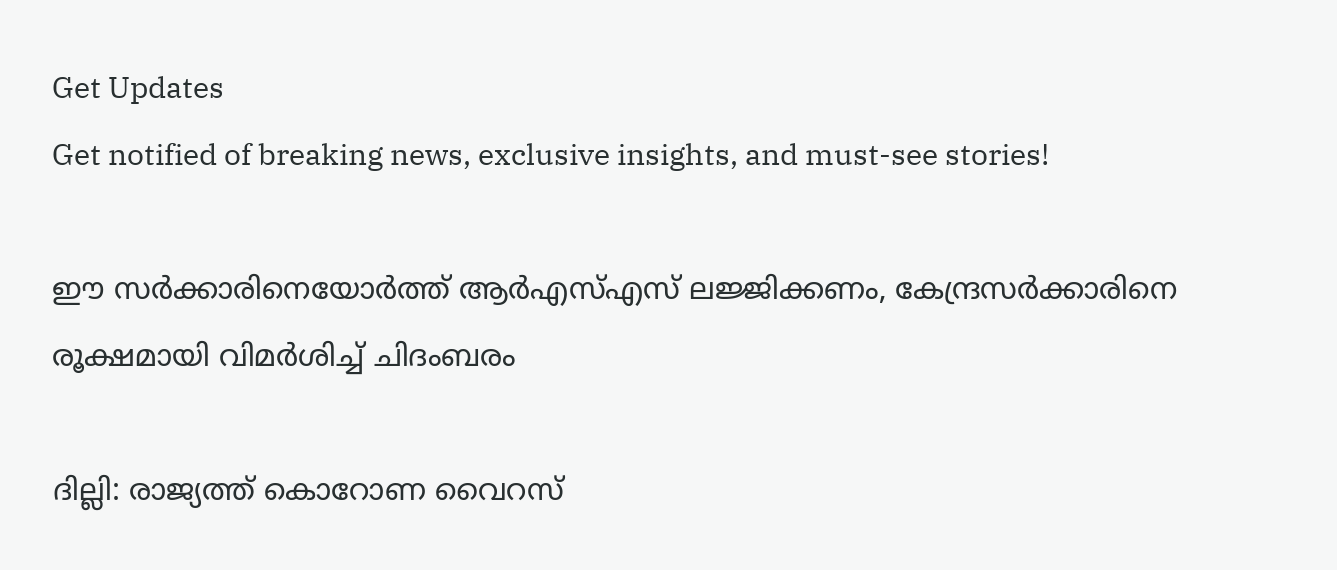Get Updates
Get notified of breaking news, exclusive insights, and must-see stories!

ഈ സര്‍ക്കാരിനെയോര്‍ത്ത് ആര്‍എസ്എസ് ലജ്ജിക്കണം, കേന്ദ്രസര്‍ക്കാരിനെ രൂക്ഷമായി വിമര്‍ശിച്ച് ചിദംബരം

ദില്ലി: രാജ്യത്ത് കൊറോണ വൈറസ്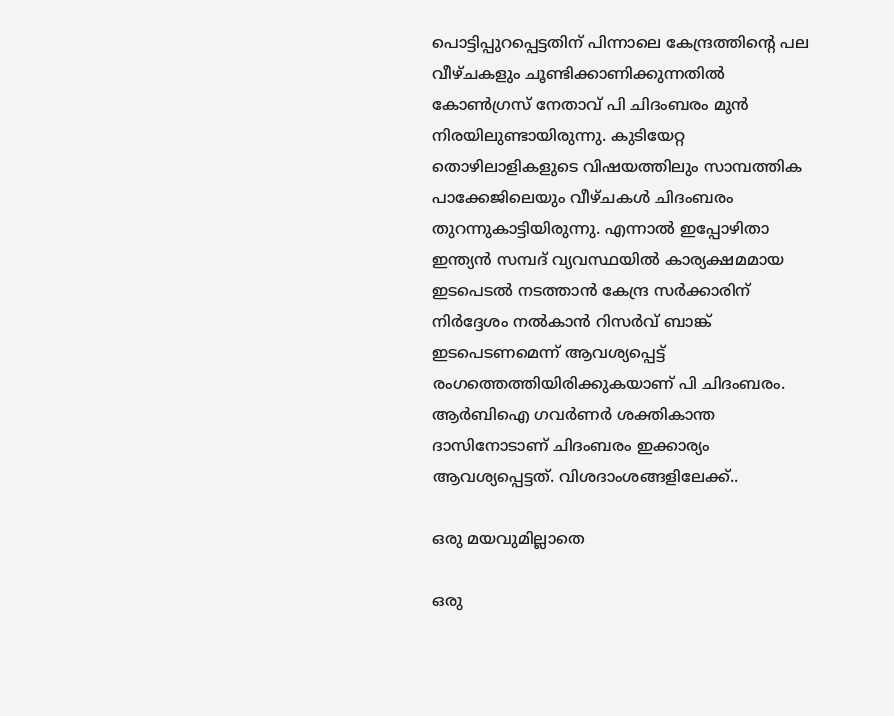പൊട്ടിപ്പുറപ്പെട്ടതിന് പിന്നാലെ കേന്ദ്രത്തിന്റെ പല വീഴ്ചകളും ചൂണ്ടിക്കാണിക്കുന്നതില്‍ കോണ്‍ഗ്രസ് നേതാവ് പി ചിദംബരം മുന്‍ നിരയിലുണ്ടായിരുന്നു. കുടിയേറ്റ തൊഴിലാളികളുടെ വിഷയത്തിലും സാമ്പത്തിക പാക്കേജിലെയും വീഴ്ചകള്‍ ചിദംബരം തുറന്നുകാട്ടിയിരുന്നു. എന്നാല്‍ ഇപ്പോഴിതാ ഇന്ത്യന്‍ സമ്പദ് വ്യവസ്ഥയില്‍ കാര്യക്ഷമമായ ഇടപെടല്‍ നടത്താന്‍ കേന്ദ്ര സര്‍ക്കാരിന് നിര്‍ദ്ദേശം നല്‍കാന്‍ റിസര്‍വ് ബാങ്ക് ഇടപെടണമെന്ന് ആവശ്യപ്പെട്ട് രംഗത്തെത്തിയിരിക്കുകയാണ് പി ചിദംബരം. ആര്‍ബിഐ ഗവര്‍ണര്‍ ശക്തികാന്ത ദാസിനോടാണ് ചിദംബരം ഇക്കാര്യം ആവശ്യപ്പെട്ടത്. വിശദാംശങ്ങളിലേക്ക്..

ഒരു മയവുമില്ലാതെ

ഒരു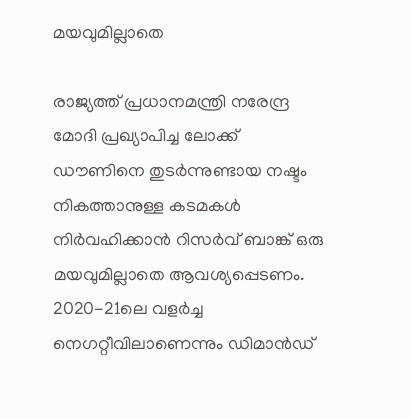മയവുമില്ലാതെ

രാജ്യത്ത് പ്രധാനമന്ത്രി നരേന്ദ്ര മോദി പ്രഖ്യാപിച്ച ലോക്ക് ഡൗണിനെ തുടര്‍ന്നുണ്ടായ നഷ്ടം നികത്താനുള്ള കടമകള്‍ നിര്‍വഹിക്കാന്‍ റിസര്‍വ് ബാങ്ക് ഒരു മയവുമില്ലാതെ ആവശ്യപ്പെടണം. 2020-21ലെ വളര്‍ച്ച നെഗറ്റീവിലാണെന്നും ഡിമാന്‍ഡ്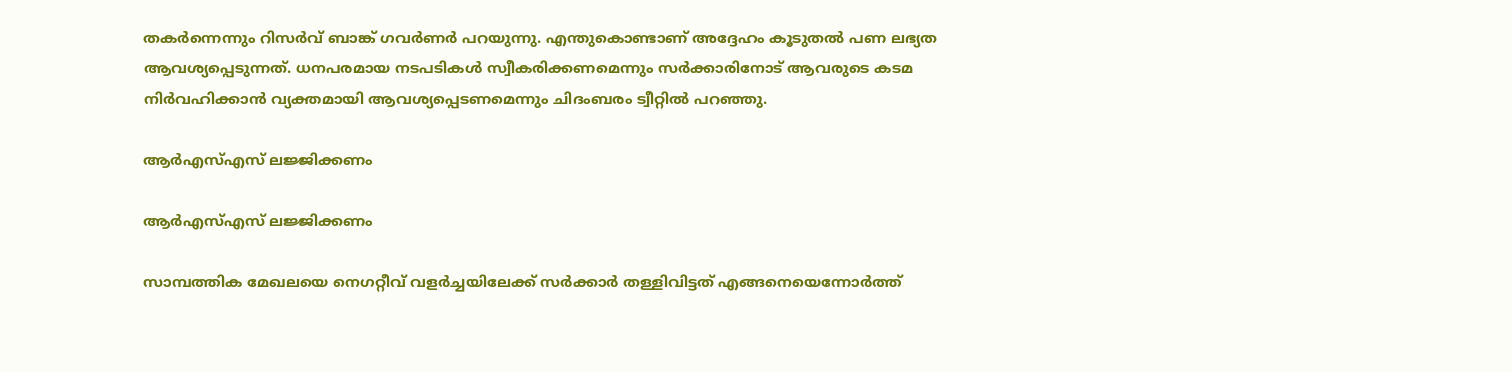തകര്‍ന്നെന്നും റിസര്‍വ് ബാങ്ക് ഗവര്‍ണര്‍ പറയുന്നു. എന്തുകൊണ്ടാണ് അദ്ദേഹം കൂടുതല്‍ പണ ലഭ്യത ആവശ്യപ്പെടുന്നത്. ധനപരമായ നടപടികള്‍ സ്വീകരിക്കണമെന്നും സര്‍ക്കാരിനോട് ആവരുടെ കടമ നിര്‍വഹിക്കാന്‍ വ്യക്തമായി ആവശ്യപ്പെടണമെന്നും ചിദംബരം ട്വീറ്റില്‍ പറഞ്ഞു.

ആര്‍എസ്എസ് ലജ്ജിക്കണം

ആര്‍എസ്എസ് ലജ്ജിക്കണം

സാമ്പത്തിക മേഖലയെ നെഗറ്റീവ് വളര്‍ച്ചയിലേക്ക് സര്‍ക്കാര്‍ തള്ളിവിട്ടത് എങ്ങനെയെന്നോര്‍ത്ത്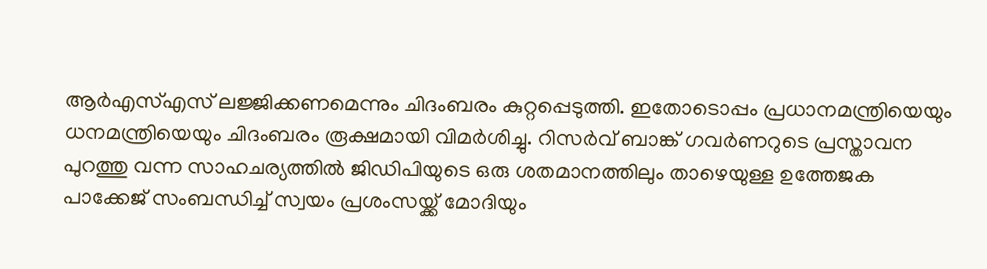ആര്‍എസ്എസ് ലജ്ജിക്കണമെന്നും ചിദംബരം കുറ്റപ്പെടുത്തി. ഇതോടൊപ്പം പ്രധാനമന്ത്രിയെയും ധനമന്ത്രിയെയും ചിദംബരം രൂക്ഷമായി വിമര്‍ശിച്ചു. റിസര്‍വ് ബാങ്ക് ഗവര്‍ണറുടെ പ്രസ്താവന പുറത്തു വന്ന സാഹചര്യത്തില്‍ ജിഡിപിയുടെ ഒരു ശതമാനത്തിലും താഴെയുള്ള ഉത്തേജക പാക്കേജ് സംബന്ധിച്ച് സ്വയം പ്രശംസയ്ക്ക് മോദിയും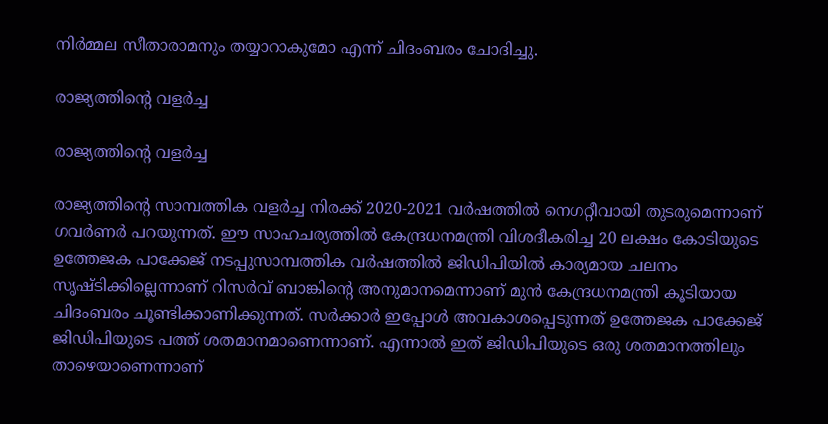നിര്‍മ്മല സീതാരാമനും തയ്യാറാകുമോ എന്ന് ചിദംബരം ചോദിച്ചു.

രാജ്യത്തിന്റെ വളര്‍ച്ച

രാജ്യത്തിന്റെ വളര്‍ച്ച

രാജ്യത്തിന്റെ സാമ്പത്തിക വളര്‍ച്ച നിരക്ക് 2020-2021 വര്‍ഷത്തില്‍ നെഗറ്റീവായി തുടരുമെന്നാണ് ഗവര്‍ണര്‍ പറയുന്നത്. ഈ സാഹചര്യത്തില്‍ കേന്ദ്രധനമന്ത്രി വിശദീകരിച്ച 20 ലക്ഷം കോടിയുടെ ഉത്തേജക പാക്കേജ് നടപ്പുസാമ്പത്തിക വര്‍ഷത്തില്‍ ജിഡിപിയില്‍ കാര്യമായ ചലനം സൃഷ്ടിക്കില്ലെന്നാണ് റിസര്‍വ് ബാങ്കിന്റെ അനുമാനമെന്നാണ് മുന്‍ കേന്ദ്രധനമന്ത്രി കൂടിയായ ചിദംബരം ചൂണ്ടിക്കാണിക്കുന്നത്. സര്‍ക്കാര്‍ ഇപ്പോള്‍ അവകാശപ്പെടുന്നത് ഉത്തേജക പാക്കേജ് ജിഡിപിയുടെ പത്ത് ശതമാനമാണെന്നാണ്. എന്നാല്‍ ഇത് ജിഡിപിയുടെ ഒരു ശതമാനത്തിലും താഴെയാണെന്നാണ്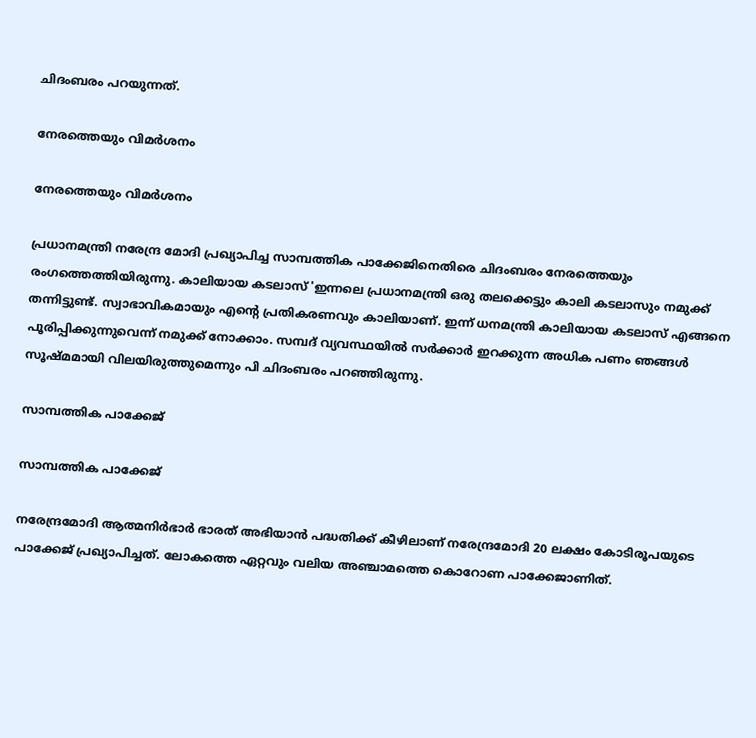ചിദംബരം പറയുന്നത്.

നേരത്തെയും വിമര്‍ശനം

നേരത്തെയും വിമര്‍ശനം

പ്രധാനമന്ത്രി നരേന്ദ്ര മോദി പ്രഖ്യാപിച്ച സാമ്പത്തിക പാക്കേജിനെതിരെ ചിദംബരം നേരത്തെയും രംഗത്തെത്തിയിരുന്നു. കാലിയായ കടലാസ് 'ഇന്നലെ പ്രധാനമന്ത്രി ഒരു തലക്കെട്ടും കാലി കടലാസും നമുക്ക് തന്നിട്ടുണ്ട്. സ്വാഭാവികമായും എന്റെ പ്രതികരണവും കാലിയാണ്. ഇന്ന് ധനമന്ത്രി കാലിയായ കടലാസ് എങ്ങനെ പൂരിപ്പിക്കുന്നുവെന്ന് നമുക്ക് നോക്കാം. സമ്പദ് വ്യവസ്ഥയില്‍ സര്‍ക്കാര്‍ ഇറക്കുന്ന അധിക പണം ഞങ്ങള്‍ സൂഷ്മമായി വിലയിരുത്തുമെന്നും പി ചിദംബരം പറഞ്ഞിരുന്നു.

സാമ്പത്തിക പാക്കേജ്

സാമ്പത്തിക പാക്കേജ്

നരേന്ദ്രമോദി ആത്മനിര്‍ഭാര്‍ ഭാരത് അഭിയാന്‍ പദ്ധതിക്ക് കീഴിലാണ് നരേന്ദ്രമോദി 20 ലക്ഷം കോടിരൂപയുടെ പാക്കേജ് പ്രഖ്യാപിച്ചത്. ലോകത്തെ ഏറ്റവും വലിയ അഞ്ചാമത്തെ കൊറോണ പാക്കേജാണിത്.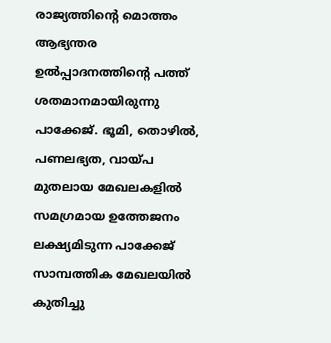രാജ്യത്തിന്റെ മൊത്തം ആഭ്യന്തര ഉല്‍പ്പാദനത്തിന്റെ പത്ത് ശതമാനമായിരുന്നു പാക്കേജ്. ഭൂമി, തൊഴില്‍, പണലഭ്യത, വായ്പ മുതലായ മേഖലകളില്‍ സമഗ്രമായ ഉത്തേജനം ലക്ഷ്യമിടുന്ന പാക്കേജ് സാമ്പത്തിക മേഖലയില്‍ കുതിച്ചു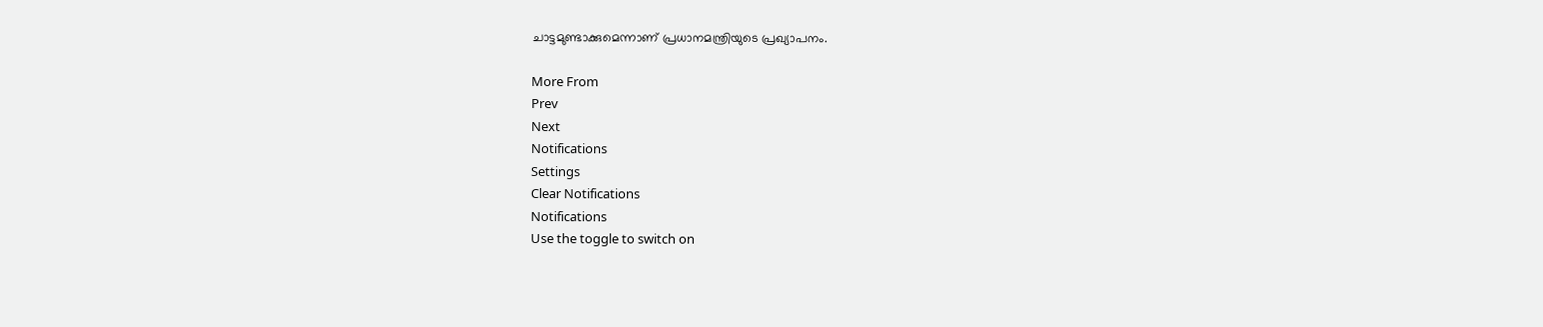ചാട്ടമുണ്ടാക്കുമെന്നാണ് പ്രധാനമന്ത്രിയുടെ പ്രഖ്യാപനം.

More From
Prev
Next
Notifications
Settings
Clear Notifications
Notifications
Use the toggle to switch on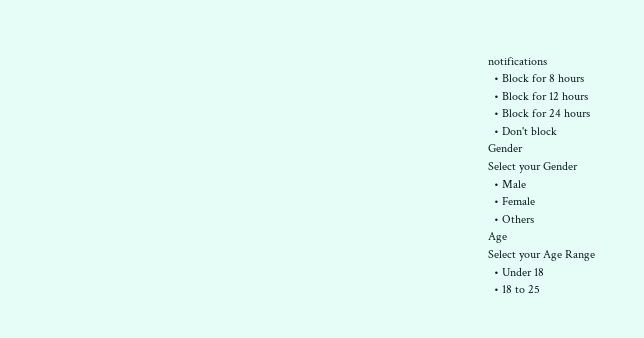notifications
  • Block for 8 hours
  • Block for 12 hours
  • Block for 24 hours
  • Don't block
Gender
Select your Gender
  • Male
  • Female
  • Others
Age
Select your Age Range
  • Under 18
  • 18 to 25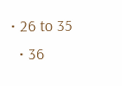• 26 to 35
  • 36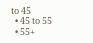to 45
  • 45 to 55
  • 55+